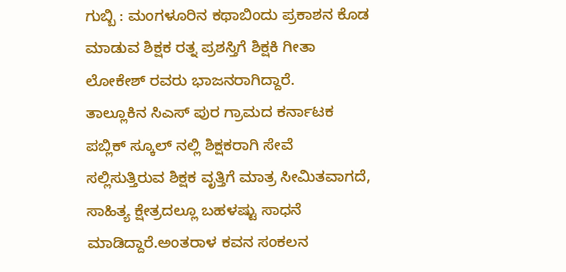ಗುಬ್ಬಿ : ಮಂಗಳೂರಿನ ಕಥಾಬಿಂದು ಪ್ರಕಾಶನ ಕೊಡ ಮಾಡುವ ಶಿಕ್ಷಕ ರತ್ನ ಪ್ರಶಸ್ತಿಗೆ ಶಿಕ್ಷಕಿ ಗೀತಾ ಲೋಕೇಶ್ ರವರು ಭಾಜನರಾಗಿದ್ದಾರೆ.
ತಾಲ್ಲೂಕಿನ ಸಿಎಸ್ ಪುರ ಗ್ರಾಮದ ಕರ್ನಾಟಕ ಪಬ್ಲಿಕ್ ಸ್ಕೂಲ್ ನಲ್ಲಿ ಶಿಕ್ಷಕರಾಗಿ ಸೇವೆ ಸಲ್ಲಿಸುತ್ತಿರುವ ಶಿಕ್ಷಕ ವೃತ್ತಿಗೆ ಮಾತ್ರ ಸೀಮಿತವಾಗದೆ, ಸಾಹಿತ್ಯ ಕ್ಷೇತ್ರದಲ್ಲೂ ಬಹಳಷ್ಟು ಸಾಧನೆ ಮಾಡಿದ್ದಾರೆ.ಅಂತರಾಳ ಕವನ ಸಂಕಲನ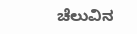ಚೆಲುವಿನ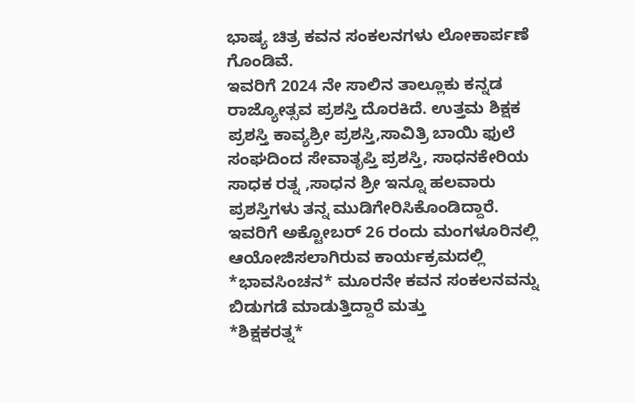ಭಾಷ್ಯ ಚಿತ್ರ ಕವನ ಸಂಕಲನಗಳು ಲೋಕಾರ್ಪಣೆ ಗೊಂಡಿವೆ.
ಇವರಿಗೆ 2024 ನೇ ಸಾಲಿನ ತಾಲ್ಲೂಕು ಕನ್ನಡ ರಾಜ್ಯೋತ್ಸವ ಪ್ರಶಸ್ತಿ ದೊರಕಿದೆ. ಉತ್ತಮ ಶಿಕ್ಷಕ ಪ್ರಶಸ್ತಿ ಕಾವ್ಯಶ್ರೀ ಪ್ರಶಸ್ತಿ,ಸಾವಿತ್ರಿ ಬಾಯಿ ಫುಲೆ ಸಂಘದಿಂದ ಸೇವಾತೃಪ್ತಿ ಪ್ರಶಸ್ತಿ, ಸಾಧನಕೇರಿಯ ಸಾಧಕ ರತ್ನ ,ಸಾಧನ ಶ್ರೀ ಇನ್ನೂ ಹಲವಾರು ಪ್ರಶಸ್ತಿಗಳು ತನ್ನ ಮುಡಿಗೇರಿಸಿಕೊಂಡಿದ್ದಾರೆ.
ಇವರಿಗೆ ಅಕ್ಟೋಬರ್ 26 ರಂದು ಮಂಗಳೂರಿನಲ್ಲಿ ಆಯೋಜಿಸಲಾಗಿರುವ ಕಾರ್ಯಕ್ರಮದಲ್ಲಿ *ಭಾವಸಿಂಚನ* ಮೂರನೇ ಕವನ ಸಂಕಲನವನ್ನು ಬಿಡುಗಡೆ ಮಾಡುತ್ತಿದ್ದಾರೆ ಮತ್ತು
*ಶಿಕ್ಷಕರತ್ನ*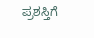ಪ್ರಶಸ್ತಿಗೆ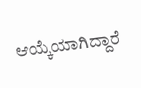ಆಯ್ಕೆಯಾಗಿದ್ದಾರೆ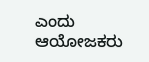ಎಂದು ಆಯೋಜಕರು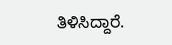ತಿಳಿಸಿದ್ದಾರೆ.